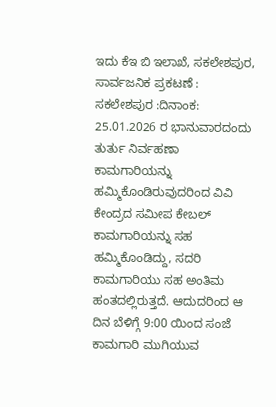ಇದು ಕೆಇ ಬಿ ಇಲಾಖೆ, ಸಕಲೇಶಪುರ,
ಸಾರ್ವಜನಿಕ ಪ್ರಕಟಣೆ :
ಸಕಲೇಶಪುರ :ದಿನಾಂಕ: 25.01.2026 ರ ಭಾನುವಾರದಂದು ತುರ್ತು ನಿರ್ವಹಣಾ ಕಾಮಗಾರಿಯನ್ನು ಹಮ್ಮಿಕೊಂಡಿರುವುದರಿಂದ ವಿವಿ ಕೇಂದ್ರದ ಸಮೀಪ ಕೇಬಲ್ ಕಾಮಗಾರಿಯನ್ನು ಸಹ ಹಮ್ಮಿಕೊಂಡಿದ್ದು, ಸದರಿ ಕಾಮಗಾರಿಯು ಸಹ ಅಂತಿಮ ಹಂತದಲ್ಲಿರುತ್ತದೆ. ಆದುದರಿಂದ ಆ ದಿನ ಬೆಳಿಗ್ಗೆ 9:00 ಯಿಂದ ಸಂಜೆ ಕಾಮಗಾರಿ ಮುಗಿಯುವ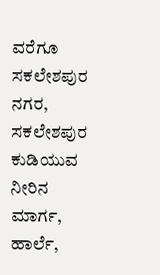ವರೆಗೂ ಸಕಲೇಶಪುರ ನಗರ, ಸಕಲೇಶಪುರ ಕುಡಿಯುವ ನೀರಿನ ಮಾರ್ಗ, ಹಾರ್ಲೆ,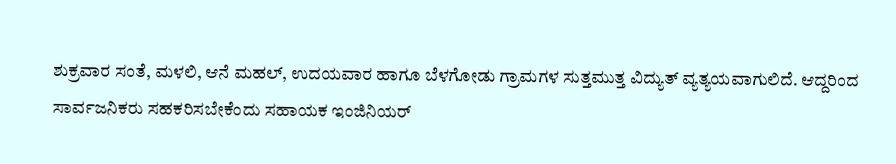ಶುಕ್ರವಾರ ಸಂತೆ, ಮಳಲಿ, ಆನೆ ಮಹಲ್, ಉದಯವಾರ ಹಾಗೂ ಬೆಳಗೋಡು ಗ್ರಾಮಗಳ ಸುತ್ತಮುತ್ತ ವಿದ್ಯುತ್ ವ್ಯತ್ಯಯವಾಗುಲಿದೆ. ಆದ್ದರಿಂದ ಸಾರ್ವಜನಿಕರು ಸಹಕರಿಸಬೇಕೆಂದು ಸಹಾಯಕ ಇಂಜಿನಿಯರ್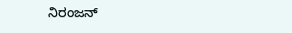ನಿರಂಜನ್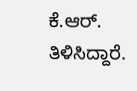ಕೆ.ಆರ್. ತಿಳಿಸಿದ್ದಾರೆ.